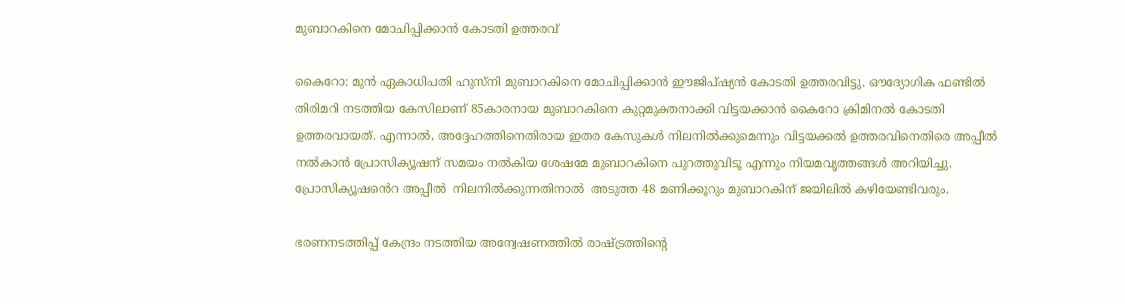മുബാറകിനെ മോചിപ്പിക്കാന്‍ കോടതി ഉത്തരവ്

കൈറോ: മുൻ ഏകാധിപതി ഹുസ്നി മുബാറകിനെ മോചിപ്പിക്കാൻ ഈജിപ്ഷ്യൻ കോടതി ഉത്തരവിട്ടു. ഔദ്യോഗിക ഫണ്ടിൽ തിരിമറി നടത്തിയ കേസിലാണ് 85കാരനായ മുബാറകിനെ കുറ്റമുക്തനാക്കി വിട്ടയക്കാൻ കൈറോ ക്രിമിനൽ കോടതി ഉത്തരവായത്. എന്നാൽ, അദ്ദേഹത്തിനെതിരായ ഇതര കേസുകൾ നിലനിൽക്കുമെന്നും വിട്ടയക്കൽ ഉത്തരവിനെതിരെ അപ്പീൽ നൽകാൻ പ്രോസിക്യൂഷന് സമയം നൽകിയ ശേഷമേ മുബാറകിനെ പുറത്തുവിടൂ എന്നും നിയമവൃത്തങ്ങൾ അറിയിച്ചു. പ്രോസിക്യൂഷൻെറ അപ്പീൽ  നിലനിൽക്കുന്നതിനാൽ  അടുത്ത 48 മണിക്കൂറും മുബാറകിന് ജയിലിൽ കഴിയേണ്ടിവരും.

ഭരണനടത്തിപ്പ് കേന്ദ്രം നടത്തിയ അന്വേഷണത്തിൽ രാഷ്ട്രത്തിന്റെ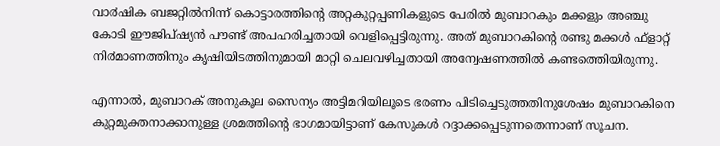വാ൪ഷിക ബജറ്റിൽനിന്ന് കൊട്ടാരത്തിന്റെ അറ്റകുറ്റപ്പണികളുടെ പേരിൽ മുബാറകും മക്കളും അഞ്ചു കോടി ഈജിപ്ഷ്യൻ പൗണ്ട് അപഹരിച്ചതായി വെളിപ്പെട്ടിരുന്നു. അത് മുബാറകിന്റെ രണ്ടു മക്കൾ ഫ്ളാറ്റ് നി൪മാണത്തിനും കൃഷിയിടത്തിനുമായി മാറ്റി ചെലവഴിച്ചതായി അന്വേഷണത്തിൽ കണ്ടത്തെിയിരുന്നു.

എന്നാൽ, മുബാറക് അനുകൂല സൈന്യം അട്ടിമറിയിലൂടെ ഭരണം പിടിച്ചെടുത്തതിനുശേഷം മുബാറകിനെ കുറ്റമുക്തനാക്കാനുള്ള ശ്രമത്തിന്റെ ഭാഗമായിട്ടാണ് കേസുകൾ റദ്ദാക്കപ്പെടുന്നതെന്നാണ് സൂചന.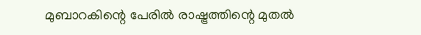മുബാറകിന്റെ പേരിൽ രാഷ്ട്രത്തിന്റെ മുതൽ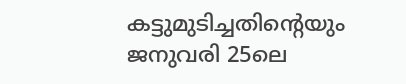കട്ടുമുടിച്ചതിന്റെയും ജനുവരി 25ലെ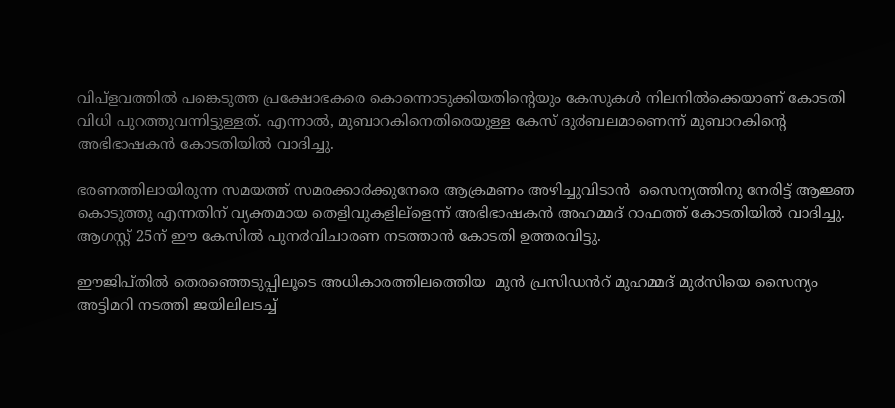വിപ്ളവത്തിൽ പങ്കെടുത്ത പ്രക്ഷോഭകരെ കൊന്നൊടുക്കിയതിന്റെയും കേസുകൾ നിലനിൽക്കെയാണ് കോടതി വിധി പുറത്തുവന്നിട്ടുള്ളത്. എന്നാൽ, മുബാറകിനെതിരെയുള്ള കേസ് ദു൪ബലമാണെന്ന് മുബാറകിന്റെ അഭിഭാഷകൻ കോടതിയിൽ വാദിച്ചു.

ഭരണത്തിലായിരുന്ന സമയത്ത് സമരക്കാ൪ക്കുനേരെ ആക്രമണം അഴിച്ചുവിടാൻ  സൈന്യത്തിനു നേരിട്ട് ആജ്ഞ കൊടുത്തു എന്നതിന് വ്യക്തമായ തെളിവുകളില്ളെന്ന് അഭിഭാഷകൻ അഹമ്മദ് റാഫത്ത് കോടതിയിൽ വാദിച്ചു. ആഗസ്റ്റ് 25ന് ഈ കേസിൽ പുന൪വിചാരണ നടത്താൻ കോടതി ഉത്തരവിട്ടു.

ഈജിപ്തിൽ തെരഞ്ഞെടുപ്പിലൂടെ അധികാരത്തിലത്തെിയ  മുൻ പ്രസിഡൻറ് മുഹമ്മദ് മു൪സിയെ സൈന്യം അട്ടിമറി നടത്തി ജയിലിലടച്ച്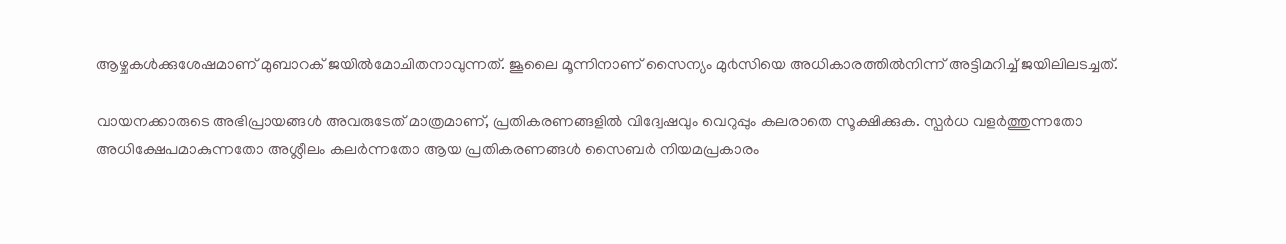ആഴ്ചകൾക്കുശേഷമാണ് മുബാറക് ജയിൽമോചിതനാവുന്നത്. ജൂലൈ മൂന്നിനാണ് സൈന്യം മു൪സിയെ അധികാരത്തിൽനിന്ന് അട്ടിമറിച്ച് ജയിലിലടച്ചത്.

വായനക്കാരുടെ അഭിപ്രായങ്ങള്‍ അവരുടേത് മാത്രമാണ്, പ്രതികരണങ്ങളിൽ വിദ്വേഷവും വെറുപ്പും കലരാതെ സൂക്ഷിക്കുക. സ്പർധ വളർത്തുന്നതോ അധിക്ഷേപമാകുന്നതോ അശ്ലീലം കലർന്നതോ ആയ പ്രതികരണങ്ങൾ സൈബർ നിയമപ്രകാരം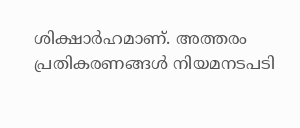ശിക്ഷാർഹമാണ്. അത്തരം പ്രതികരണങ്ങൾ നിയമനടപടി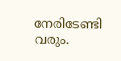നേരിടേണ്ടി വരും.